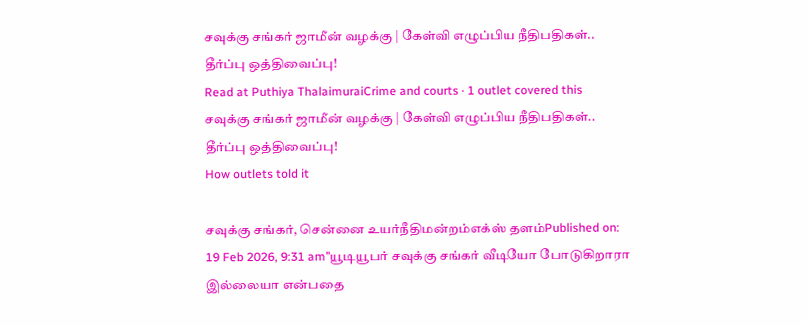சவுக்கு சங்கர் ஜாமீன் வழக்கு | கேள்வி எழுப்பிய நீதிபதிகள்.. தீர்ப்பு ஒத்திவைப்பு!
Read at Puthiya ThalaimuraiCrime and courts · 1 outlet covered this
சவுக்கு சங்கர் ஜாமீன் வழக்கு | கேள்வி எழுப்பிய நீதிபதிகள்.. தீர்ப்பு ஒத்திவைப்பு!
How outlets told it

சவுக்கு சங்கர், சென்னை உயர்நீதிமன்றம்எக்ஸ் தளம்Published on: 19 Feb 2026, 9:31 am’’யூடியூபர் சவுக்கு சங்கர் வீடியோ போடுகிறாரா இல்லையா என்பதை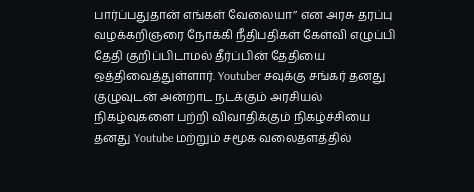பார்ப்பதுதான் எங்கள் வேலையா’’ என அரசு தரப்பு வழக்கறிஞரை நோக்கி நீதிபதிகள் கேள்வி எழுப்பி தேதி குறிப்பிடாமல் தீர்ப்பின் தேதியை ஒத்திவைத்துள்ளார். Youtuber சவுக்கு சங்கர் தனது குழுவுடன் அன்றாட நடக்கும் அரசியல் நிகழ்வுகளை பற்றி விவாதிக்கும் நிகழ்ச்சியை தனது Youtube மற்றும் சமூக வலைதளத்தில்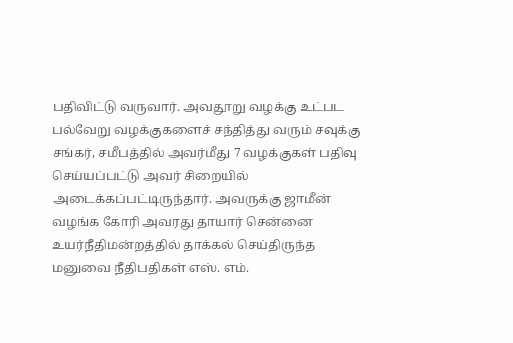பதிவிட்டு வருவார். அவதூறு வழக்கு உட்பட பல்வேறு வழக்குகளைச் சந்தித்து வரும் சவுக்கு சங்கர், சமீபத்தில் அவர்மீது 7 வழக்குகள் பதிவு செய்யப்பட்டு அவர் சிறையில் அடைக்கப்பட்டிருந்தார். அவருக்கு ஜாமீன் வழங்க கோரி அவரது தாயார் சென்னை உயர்நீதிமன்றத்தில் தாக்கல் செய்திருந்த மனுவை நீதிபதிகள் எஸ். எம்.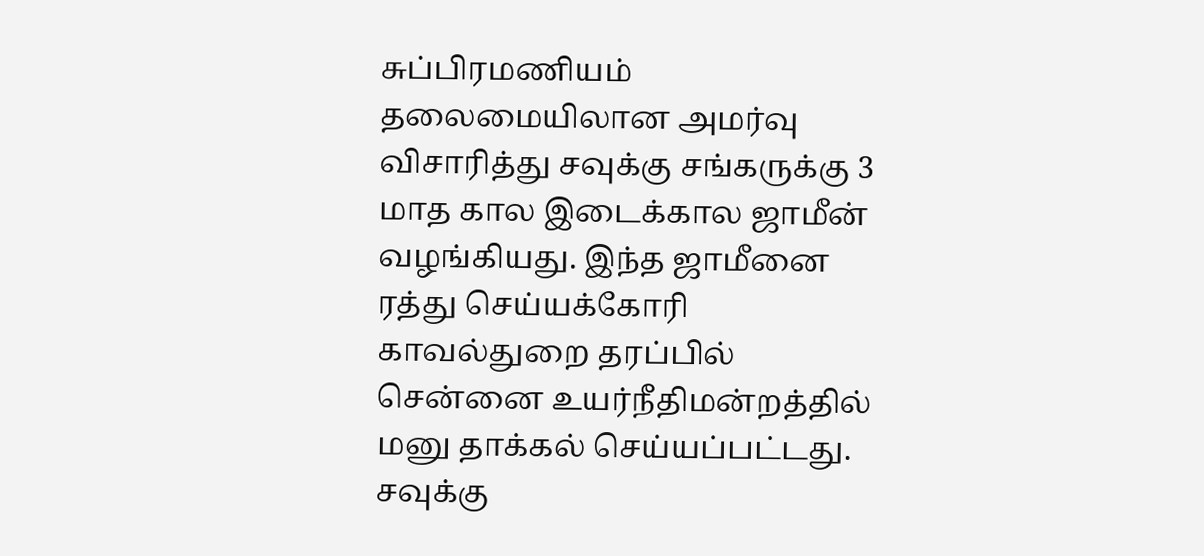சுப்பிரமணியம் தலைமையிலான அமர்வு விசாரித்து சவுக்கு சங்கருக்கு 3 மாத கால இடைக்கால ஜாமீன் வழங்கியது. இந்த ஜாமீனை ரத்து செய்யக்கோரி காவல்துறை தரப்பில் சென்னை உயர்நீதிமன்றத்தில் மனு தாக்கல் செய்யப்பட்டது. சவுக்கு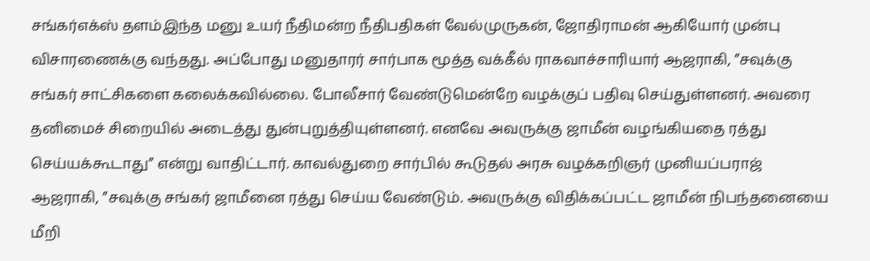சங்கர்எக்ஸ் தளம்இந்த மனு உயர் நீதிமன்ற நீதிபதிகள் வேல்முருகன், ஜோதிராமன் ஆகியோர் முன்பு விசாரணைக்கு வந்தது. அப்போது மனுதாரர் சார்பாக மூத்த வக்கீல் ராகவாச்சாரியார் ஆஜராகி, ”சவுக்கு சங்கர் சாட்சிகளை கலைக்கவில்லை. போலீசார் வேண்டுமென்றே வழக்குப் பதிவு செய்துள்ளனர். அவரை தனிமைச் சிறையில் அடைத்து துன்புறுத்தியுள்ளனர். எனவே அவருக்கு ஜாமீன் வழங்கியதை ரத்து செய்யக்கூடாது” என்று வாதிட்டார். காவல்துறை சார்பில் கூடுதல் அரசு வழக்கறிஞர் முனியப்பராஜ் ஆஜராகி, ”சவுக்கு சங்கர் ஜாமீனை ரத்து செய்ய வேண்டும். அவருக்கு விதிக்கப்பட்ட ஜாமீன் நிபந்தனையை மீறி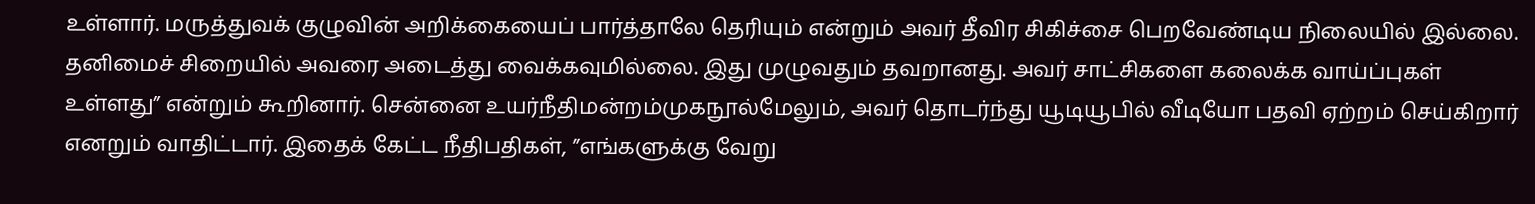உள்ளார். மருத்துவக் குழுவின் அறிக்கையைப் பார்த்தாலே தெரியும் என்றும் அவர் தீவிர சிகிச்சை பெறவேண்டிய நிலையில் இல்லை. தனிமைச் சிறையில் அவரை அடைத்து வைக்கவுமில்லை. இது முழுவதும் தவறானது. அவர் சாட்சிகளை கலைக்க வாய்ப்புகள் உள்ளது” என்றும் கூறினார். சென்னை உயர்நீதிமன்றம்முகநூல்மேலும், அவர் தொடர்ந்து யூடியூபில் வீடியோ பதவி ஏற்றம் செய்கிறார் எனறும் வாதிட்டார். இதைக் கேட்ட நீதிபதிகள், ”எங்களுக்கு வேறு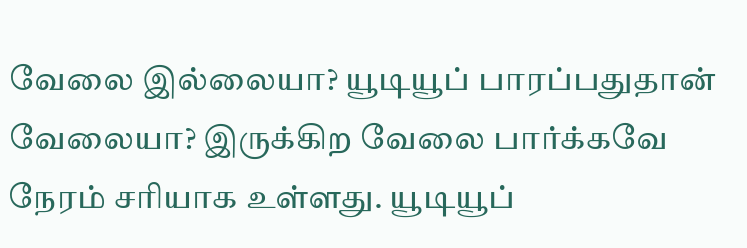வேலை இல்லையா? யூடியூப் பாரப்பதுதான் வேலையா? இருக்கிற வேலை பார்க்கவே நேரம் சரியாக உள்ளது. யூடியூப்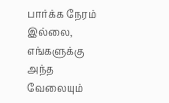பார்க்க நேரம் இல்லை, எங்களுக்கு அந்த வேலையும்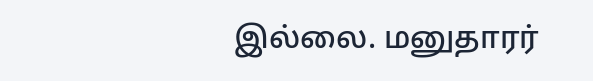இல்லை. மனுதாரர்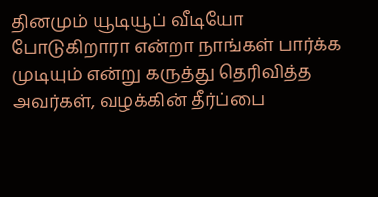தினமும் யூடியூப் வீடியோ போடுகிறாரா என்றா நாங்கள் பார்க்க முடியும் என்று கருத்து தெரிவித்த அவர்கள், வழக்கின் தீர்ப்பை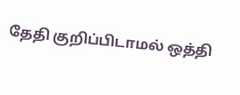தேதி குறிப்பிடாமல் ஒத்தி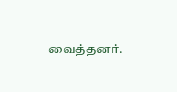வைத்தனர்.